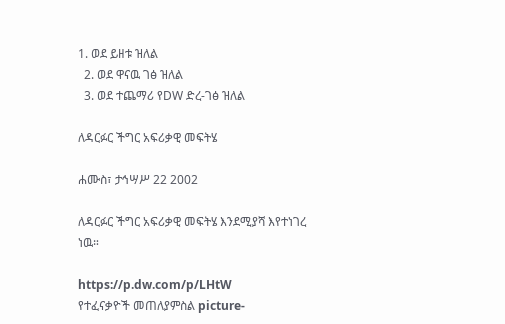1. ወደ ይዘቱ ዝለል
  2. ወደ ዋናዉ ገፅ ዝለል
  3. ወደ ተጨማሪ የDW ድረ-ገፅ ዝለል

ለዳርፉር ችግር አፍሪቃዊ መፍትሄ

ሐሙስ፣ ታኅሣሥ 22 2002

ለዳርፉር ችግር አፍሪቃዊ መፍትሄ እንደሚያሻ እየተነገረ ነዉ።

https://p.dw.com/p/LHtW
የተፈናቃዮች መጠለያምስል picture-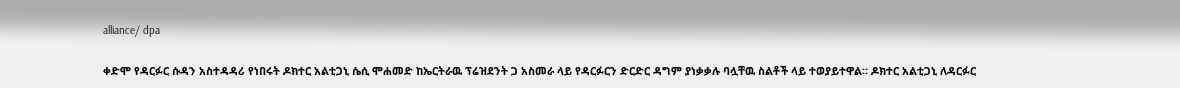alliance/ dpa

ቀድሞ የዳርፉር ሱዳን አስተዳዳሪ የነበሩት ዶክተር አልቲጋኒ ሴሲ ሞሐመድ ከኤርትራዉ ፕሬዝደንት ጋ አስመራ ላይ የዳርፉርን ድርድር ዳግም ያነቃቃሉ ባሏቸዉ ስልቶች ላይ ተወያይተዋል። ዶክተር አልቲጋኒ ለዳርፉር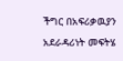ችግር በአፍሪቃዉያን አደራዳሪነት መፍትሄ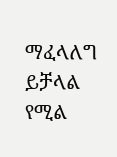ማፈላለግ ይቻላል የሚል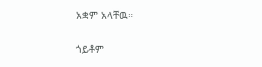አቋም አላቸዉ።

ጎይቶም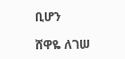ቢሆን

ሸዋዬ ለገሠ